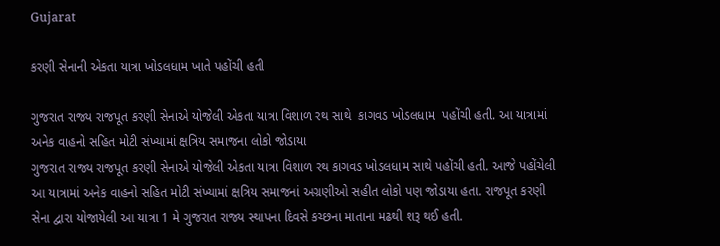Gujarat

કરણી સેનાની એકતા યાત્રા ખોડલધામ ખાતે પહોંચી હતી

ગુજરાત રાજ્ય રાજપૂત કરણી સેનાએ યોજેલી એકતા યાત્રા વિશાળ રથ સાથે  કાગવડ ખોડલધામ  પહોંચી હતી. આ યાત્રામાં અનેક વાહનો સહિત મોટી સંખ્યામાં ક્ષત્રિય સમાજના લોકો જોડાયા
ગુજરાત રાજ્ય રાજપૂત કરણી સેનાએ યોજેલી એકતા યાત્રા વિશાળ રથ કાગવડ ખોડલધામ સાથે પહોંચી હતી. આજે પહોંચેલી આ યાત્રામાં અનેક વાહનો સહિત મોટી સંખ્યામાં ક્ષત્રિય સમાજનાં અગ્રણીઓ સહીત લોકો પણ જોડાયા હતા. રાજપૂત કરણી સેના દ્વારા યોજાયેલી આ યાત્રા 1 મે ગુજરાત રાજ્ય સ્થાપના દિવસે કચ્છના માતાના મઢથી શરૂ થઈ હતી.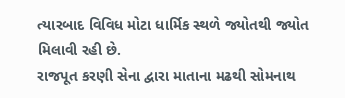ત્યારબાદ વિવિધ મોટા ધાર્મિક સ્થળે જ્યોતથી જ્યોત મિલાવી રહી છે.
રાજપૂત કરણી સેના દ્વારા માતાના મઢથી સોમનાથ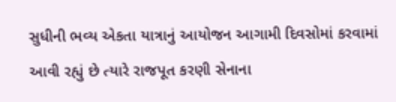સુધીની ભવ્ય એકતા યાત્રાનું આયોજન આગામી દિવસોમાં કરવામાં આવી રહ્યું છે ત્યારે રાજપૂત કરણી સેનાના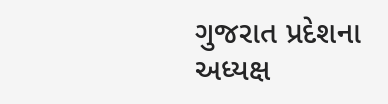ગુજરાત પ્રદેશના અધ્યક્ષ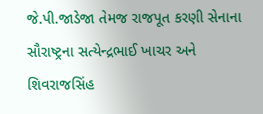જે.પી.જાડેજા તેમજ રાજપૂત કરણી સેનાના સૌરાષ્ટ્રના સત્યેન્દ્રભાઈ ખાચર અને શિવરાજસિંહ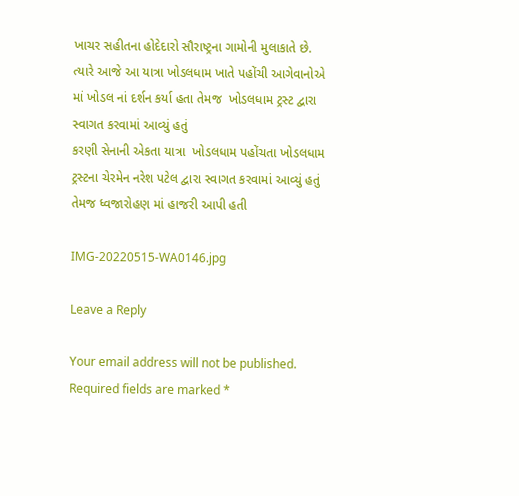ખાચર સહીતના હોદેદારો સૌરાષ્ટ્રના ગામોની મુલાકાતે છે. ત્યારે આજે આ યાત્રા ખોડલધામ ખાતે પહોંચી આગેવાનોએ માં ખોડલ નાં દર્શન કર્યા હતા તેમજ  ખોડલધામ ટ્રસ્ટ દ્વારા સ્વાગત કરવામાં આવ્યું હતું
કરણી સેનાની એકતા યાત્રા  ખોડલધામ પહોંચતા ખોડલધામ ટ્રસ્ટના ચેરમેન નરેશ પટેલ દ્વારા સ્વાગત કરવામાં આવ્યું હતું તેમજ ધ્વજારોહણ માં હાજરી આપી હતી

IMG-20220515-WA0146.jpg

Leave a Reply

Your email address will not be published. Required fields are marked *